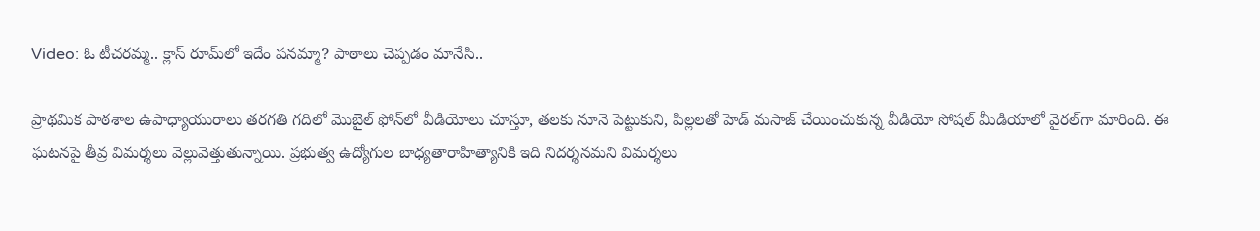Video: ఓ టీచరమ్మ.. క్లాస్‌ రూమ్‌లో ఇదేం పనమ్మా? పాఠాలు చెప్పడం మానేసి..

ప్రాథమిక పాఠశాల ఉపాధ్యాయురాలు తరగతి గదిలో మొబైల్ ఫోన్‌లో వీడియోలు చూస్తూ, తలకు నూనె పెట్టుకుని, పిల్లలతో హెడ్ మసాజ్ చేయించుకున్న వీడియో సోషల్ మీడియాలో వైరల్‌గా మారింది. ఈ ఘటనపై తీవ్ర విమర్శలు వెల్లువెత్తుతున్నాయి. ప్రభుత్వ ఉద్యోగుల బాధ్యతారాహిత్యానికి ఇది నిదర్శనమని విమర్శలు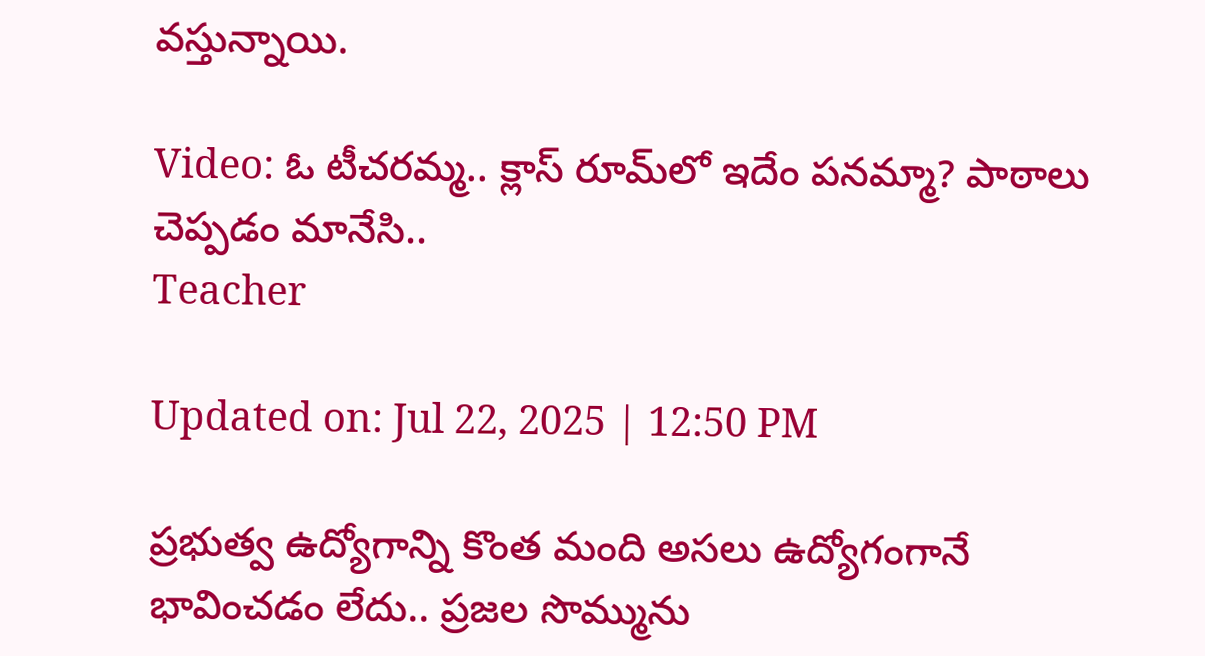వస్తున్నాయి.

Video: ఓ టీచరమ్మ.. క్లాస్‌ రూమ్‌లో ఇదేం పనమ్మా? పాఠాలు చెప్పడం మానేసి..
Teacher

Updated on: Jul 22, 2025 | 12:50 PM

ప్రభుత్వ ఉద్యోగాన్ని కొంత మంది అసలు ఉద్యోగంగానే భావించడం లేదు.. ప్రజల సొమ్మును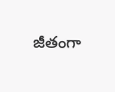జీతంగా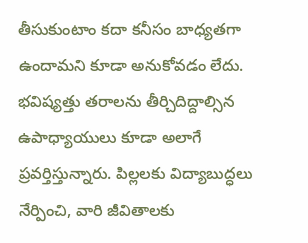తీసుకుంటాం కదా కనీసం బాధ్యతగా ఉందామని కూడా అనుకోవడం లేదు. భవిష్యత్తు తరాలను తీర్చిదిద్దాల్సిన ఉపాధ్యాయులు కూడా అలాగే ప్రవర్తిస్తున్నారు. పిల్లలకు విద్యాబుద్ధలు నేర్పించి, వారి జీవితాలకు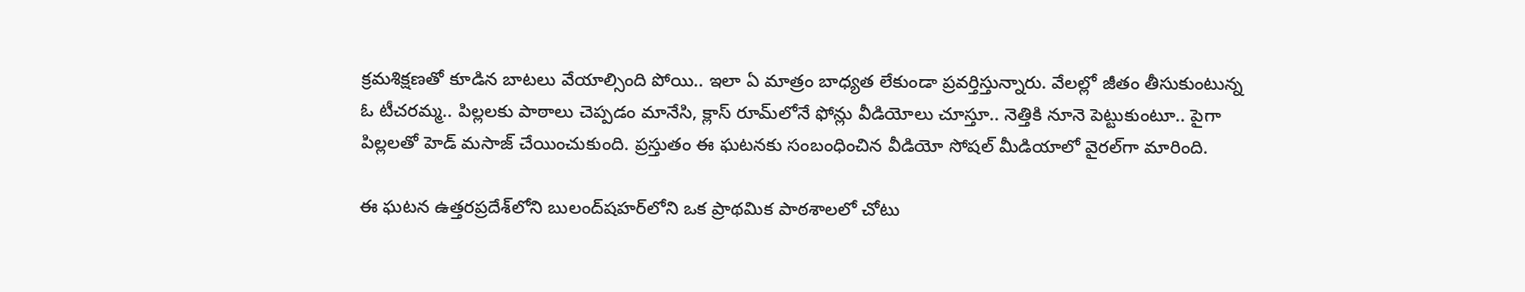క్రమశిక్షణతో కూడిన బాటలు వేయాల్సింది పోయి.. ఇలా ఏ మాత్రం బాధ్యత లేకుండా ప్రవర్తిస్తున్నారు. వేలల్లో జీతం తీసుకుంటున్న ఓ టీచరమ్మ.. పిల్లలకు పాఠాలు చెప్పడం మానేసి, క్లాస్‌ రూమ్‌లోనే ఫోన్లు వీడియోలు చూస్తూ.. నెత్తికి నూనె పెట్టుకుంటూ.. పైగా పిల్లలతో హెడ్‌ మసాజ్‌ చేయించుకుంది. ప్రస్తుతం ఈ ఘటనకు సంబంధించిన వీడియో సోషల్‌ మీడియాలో వైరల్‌గా మారింది.

ఈ ఘటన ఉత్తరప్రదేశ్‌లోని బులంద్‌షహర్‌లోని ఒక ప్రాథమిక పాఠశాలలో చోటు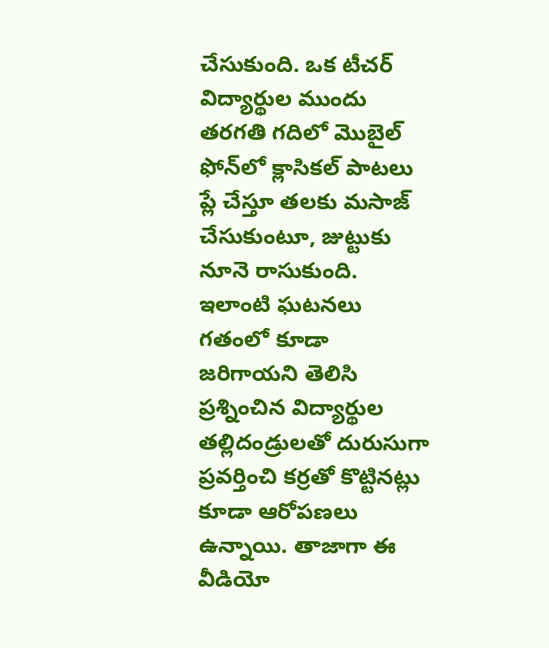చేసుకుంది. ఒక టీచర్ విద్యార్థుల ముందు తరగతి గదిలో మొబైల్ ఫోన్‌లో క్లాసికల్ పాటలు ప్లే చేస్తూ తలకు మసాజ్ చేసుకుంటూ, జుట్టుకు నూనె రాసుకుంది. ఇలాంటి ఘటనలు గతంలో కూడా జరిగాయని తెలిసి ప్రశ్నించిన విద్యార్థుల తల్లిదండ్రులతో దురుసుగా ప్రవర్తించి కర్రతో కొట్టినట్లు కూడా ఆరోపణలు ఉన్నాయి. తాజాగా ఈ వీడియో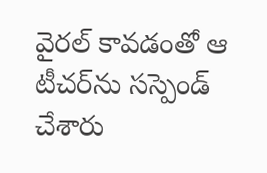వైరల్‌ కావడంతో ఆ టీచర్‌ను సస్పెండ్ చేశారు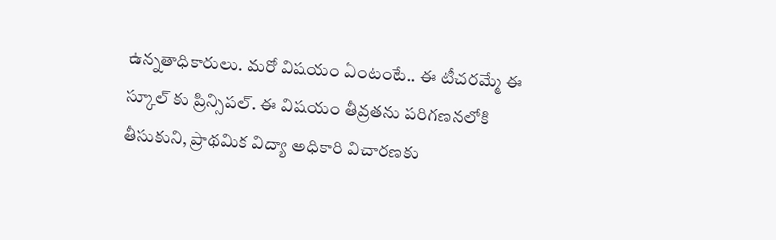ఉన్నతాధికారులు. మరో విషయం ఏంటంటే.. ఈ టీచరమ్మే ఈ స్కూల్ కు ప్రిన్సిపల్. ఈ విషయం తీవ్రతను పరిగణనలోకి తీసుకుని, ప్రాథమిక విద్యా అధికారి విచారణకు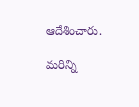ఆదేశించారు.

మరిన్ని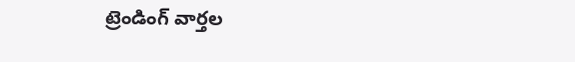ట్రెండింగ్ వార్తల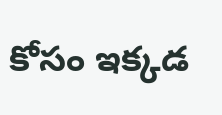కోసం ఇక్కడ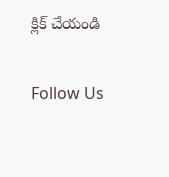క్లిక్ చేయండి

Follow Us